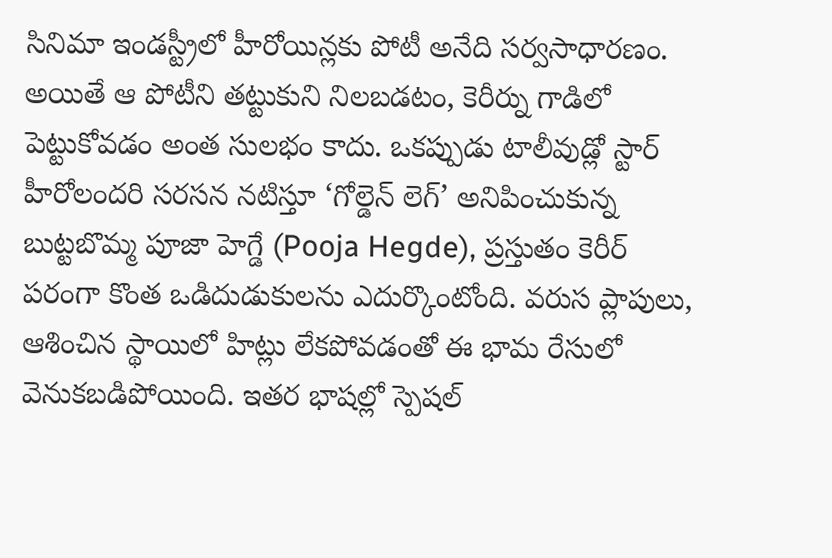సినిమా ఇండస్ట్రీలో హీరోయిన్లకు పోటీ అనేది సర్వసాధారణం. అయితే ఆ పోటీని తట్టుకుని నిలబడటం, కెరీర్ను గాడిలో పెట్టుకోవడం అంత సులభం కాదు. ఒకప్పుడు టాలీవుడ్లో స్టార్ హీరోలందరి సరసన నటిస్తూ ‘గోల్డెన్ లెగ్’ అనిపించుకున్న బుట్టబొమ్మ పూజా హెగ్డే (Pooja Hegde), ప్రస్తుతం కెరీర్ పరంగా కొంత ఒడిదుడుకులను ఎదుర్కొంటోంది. వరుస ప్లాపులు, ఆశించిన స్థాయిలో హిట్లు లేకపోవడంతో ఈ భామ రేసులో వెనుకబడిపోయింది. ఇతర భాషల్లో స్పెషల్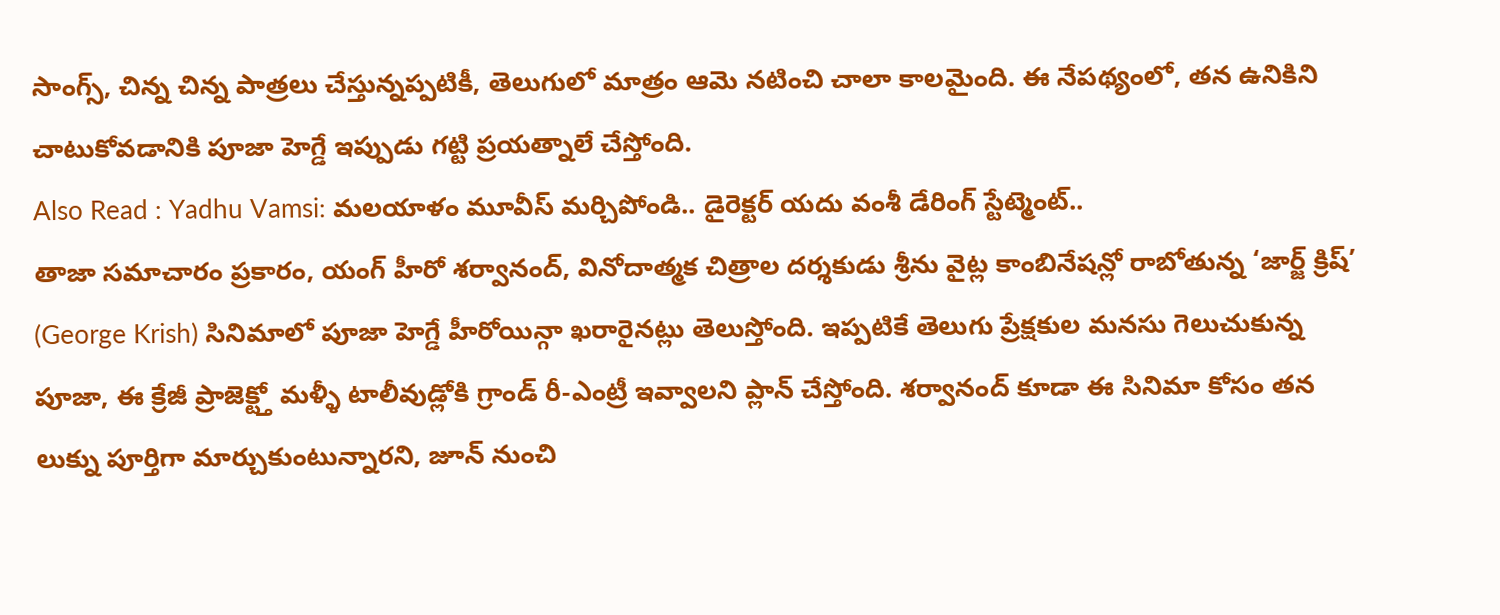సాంగ్స్, చిన్న చిన్న పాత్రలు చేస్తున్నప్పటికీ, తెలుగులో మాత్రం ఆమె నటించి చాలా కాలమైంది. ఈ నేపథ్యంలో, తన ఉనికిని చాటుకోవడానికి పూజా హెగ్డే ఇప్పుడు గట్టి ప్రయత్నాలే చేస్తోంది.
Also Read : Yadhu Vamsi: మలయాళం మూవీస్ మర్చిపోండి.. డైరెక్టర్ యదు వంశీ డేరింగ్ స్టేట్మెంట్..
తాజా సమాచారం ప్రకారం, యంగ్ హీరో శర్వానంద్, వినోదాత్మక చిత్రాల దర్శకుడు శ్రీను వైట్ల కాంబినేషన్లో రాబోతున్న ‘జార్జ్ క్రిష్’ (George Krish) సినిమాలో పూజా హెగ్డే హీరోయిన్గా ఖరారైనట్లు తెలుస్తోంది. ఇప్పటికే తెలుగు ప్రేక్షకుల మనసు గెలుచుకున్న పూజా, ఈ క్రేజీ ప్రాజెక్ట్తో మళ్ళీ టాలీవుడ్లోకి గ్రాండ్ రీ-ఎంట్రీ ఇవ్వాలని ప్లాన్ చేస్తోంది. శర్వానంద్ కూడా ఈ సినిమా కోసం తన లుక్ను పూర్తిగా మార్చుకుంటున్నారని, జూన్ నుంచి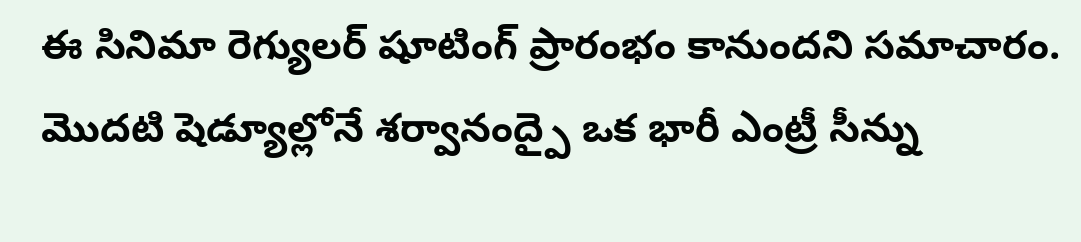ఈ సినిమా రెగ్యులర్ షూటింగ్ ప్రారంభం కానుందని సమాచారం. మొదటి షెడ్యూల్లోనే శర్వానంద్పై ఒక భారీ ఎంట్రీ సీన్ను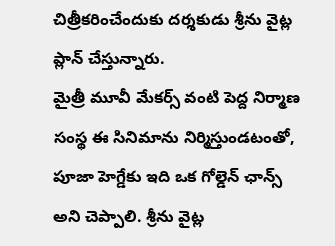చిత్రీకరించేందుకు దర్శకుడు శ్రీను వైట్ల ప్లాన్ చేస్తున్నారు.
మైత్రీ మూవీ మేకర్స్ వంటి పెద్ద నిర్మాణ సంస్థ ఈ సినిమాను నిర్మిస్తుండటంతో, పూజా హెగ్డేకు ఇది ఒక గోల్డెన్ ఛాన్స్ అని చెప్పాలి. శ్రీను వైట్ల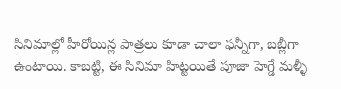సినిమాల్లో హీరోయిన్ల పాత్రలు కూడా చాలా ఫన్నీగా, బబ్లీగా ఉంటాయి. కాబట్టి, ఈ సినిమా హిట్టయితే పూజా హెగ్డే మళ్ళీ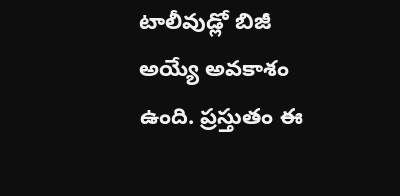టాలీవుడ్లో బిజీ అయ్యే అవకాశం ఉంది. ప్రస్తుతం ఈ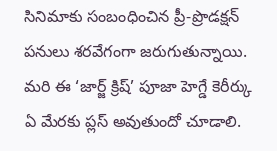సినిమాకు సంబంధించిన ప్రీ-ప్రొడక్షన్ పనులు శరవేగంగా జరుగుతున్నాయి. మరి ఈ ‘జార్జ్ క్రిష్’ పూజా హెగ్డే కెరీర్కు ఏ మేరకు ప్లస్ అవుతుందో చూడాలి.